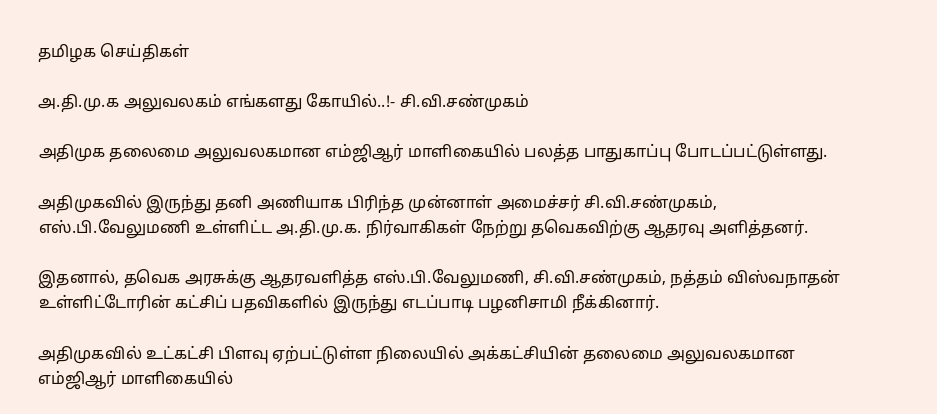தமிழக செய்திகள்

அ.தி.மு.க அலுவலகம் எங்களது கோயில்..!- சி.வி.சண்முகம்

அதிமுக தலைமை அலுவலகமான எம்ஜிஆர் மாளிகையில் பலத்த பாதுகாப்பு போடப்பட்டுள்ளது.

அதிமுகவில் இருந்து தனி அணியாக பிரிந்த முன்னாள் அமைச்சர் சி.வி.சண்முகம், எஸ்.பி.வேலுமணி உள்ளிட்ட அ.தி.மு.க. நிர்வாகிகள் நேற்று தவெகவிற்கு ஆதரவு அளித்தனர்.

இதனால், தவெக அரசுக்கு ஆதரவளித்த எஸ்.பி.வேலுமணி, சி.வி.சண்முகம், நத்தம் விஸ்வநாதன் உள்ளிட்டோரின் கட்சிப் பதவிகளில் இருந்து எடப்பாடி பழனிசாமி நீக்கினார்.

அதிமுகவில் உட்கட்சி பிளவு ஏற்பட்டுள்ள நிலையில் அக்கட்சியின் தலைமை அலுவலகமான எம்ஜிஆர் மாளிகையில்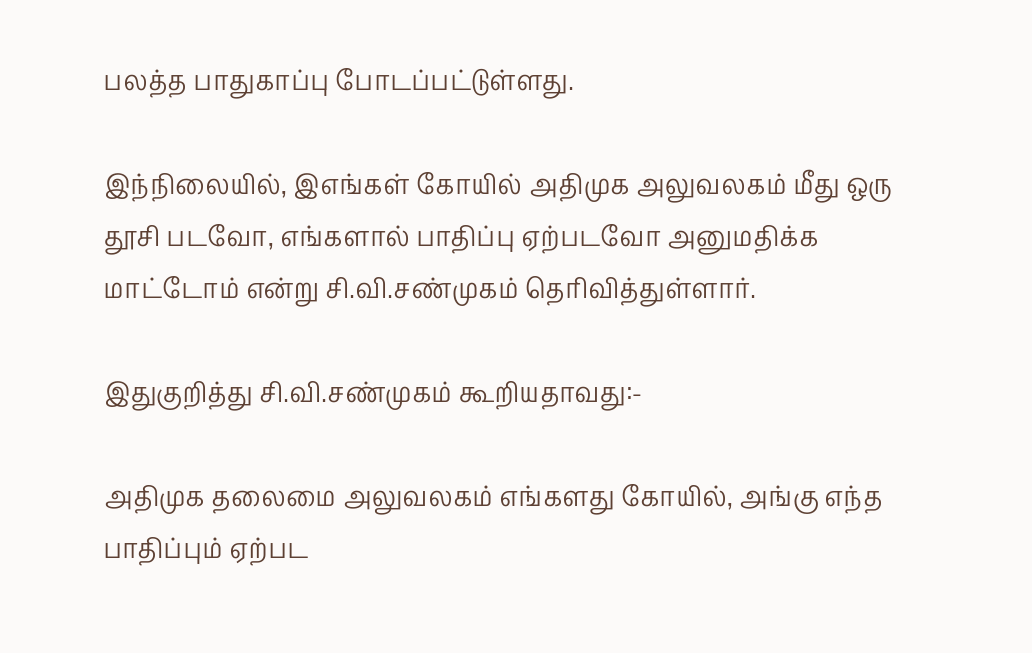பலத்த பாதுகாப்பு போடப்பட்டுள்ளது.

இந்நிலையில், இஎங்கள் கோயில் அதிமுக அலுவலகம் மீது ஒரு தூசி படவோ, எங்களால் பாதிப்பு ஏற்படவோ அனுமதிக்க மாட்டோம் என்று சி.வி.சண்முகம் தெரிவித்துள்ளார்.

இதுகுறித்து சி.வி.சண்முகம் கூறியதாவது:-

அதிமுக தலைமை அலுவலகம் எங்களது கோயில், அங்கு எந்த பாதிப்பும் ஏற்பட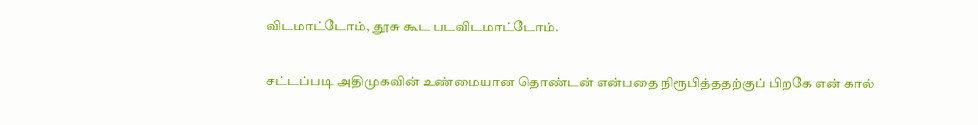விடமாட்டோம், தூசு கூட படவிடமாட்டோம்.

சட்டப்படி அதிமுகவின் உண்மையான தொண்டன் என்பதை நிரூபித்ததற்குப் பிறகே என் கால்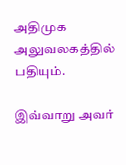அதிமுக அலுவலகத்தில் பதியும்.

இவ்வாறு அவர்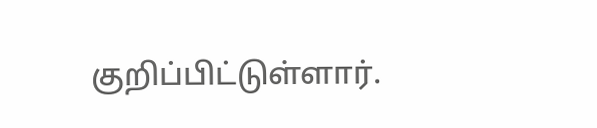குறிப்பிட்டுள்ளார்.